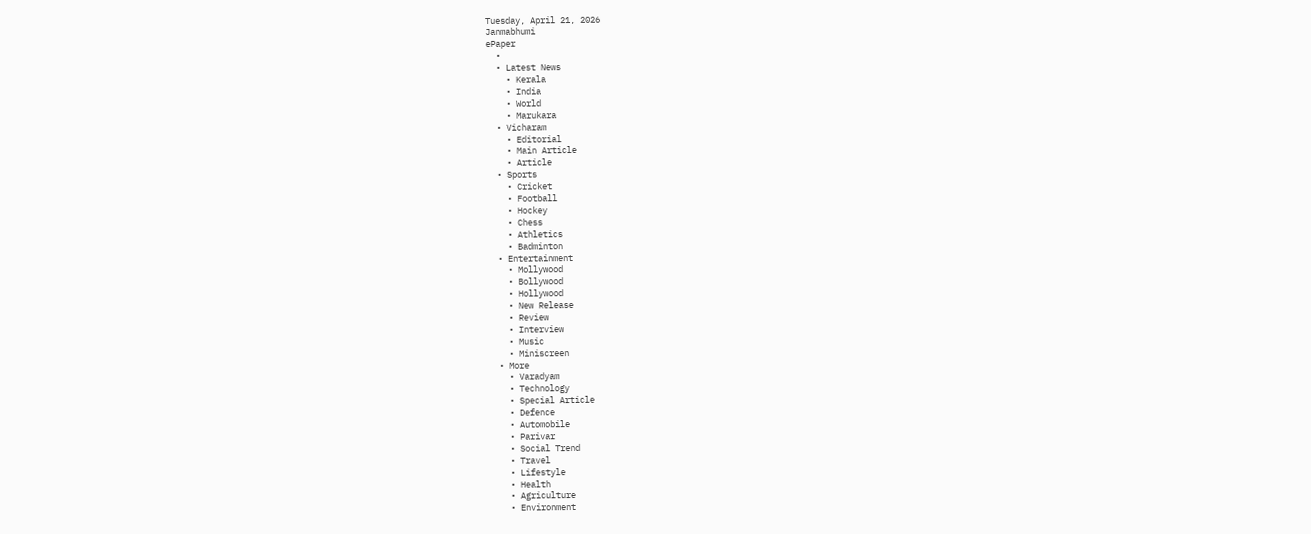Tuesday, April 21, 2026
Janmabhumi
ePaper
  •
  • Latest News
    • Kerala
    • India
    • World
    • Marukara
  • Vicharam
    • Editorial
    • Main Article
    • Article
  • Sports
    • Cricket
    • Football
    • Hockey
    • Chess
    • Athletics
    • Badminton
  • Entertainment
    • Mollywood
    • Bollywood
    • Hollywood
    • New Release
    • Review
    • Interview
    • Music
    • Miniscreen
  • More
    • Varadyam
    • Technology
    • Special Article
    • Defence
    • Automobile
    • Parivar
    • Social Trend
    • Travel
    • Lifestyle
    • Health
    • Agriculture
    • Environment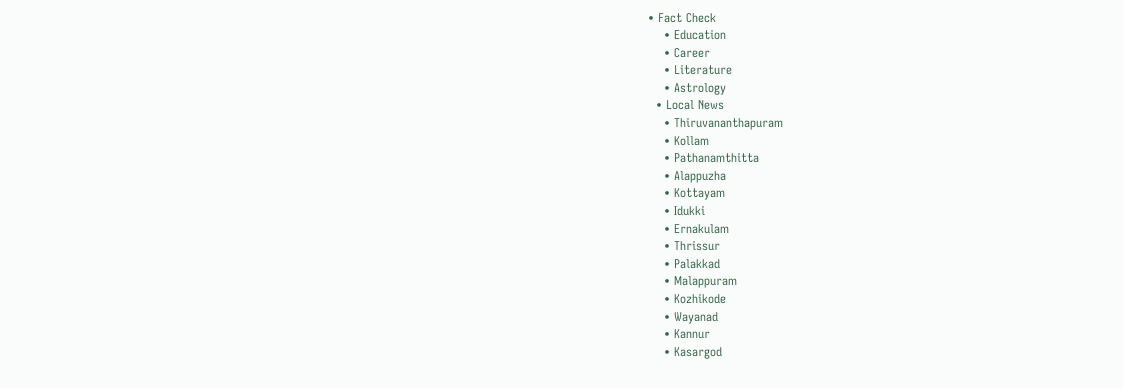• Fact Check
    • Education
    • Career
    • Literature
    • Astrology
  • Local News
    • Thiruvananthapuram
    • Kollam
    • Pathanamthitta
    • Alappuzha
    • Kottayam
    • Idukki
    • Ernakulam
    • Thrissur
    • Palakkad
    • Malappuram
    • Kozhikode
    • Wayanad
    • Kannur
    • Kasargod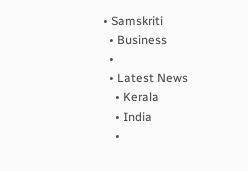• Samskriti
  • Business
  •
  • Latest News
    • Kerala
    • India
    •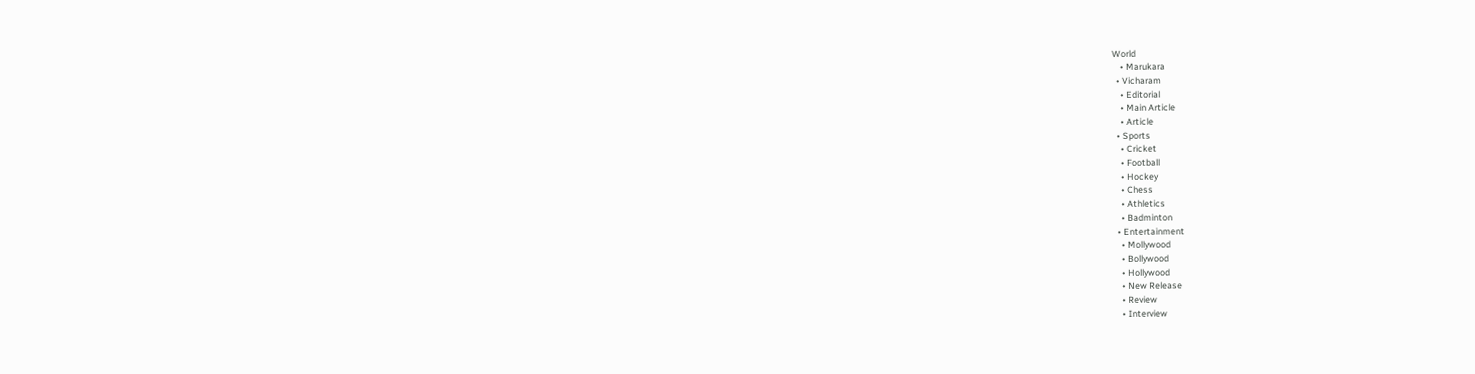World
    • Marukara
  • Vicharam
    • Editorial
    • Main Article
    • Article
  • Sports
    • Cricket
    • Football
    • Hockey
    • Chess
    • Athletics
    • Badminton
  • Entertainment
    • Mollywood
    • Bollywood
    • Hollywood
    • New Release
    • Review
    • Interview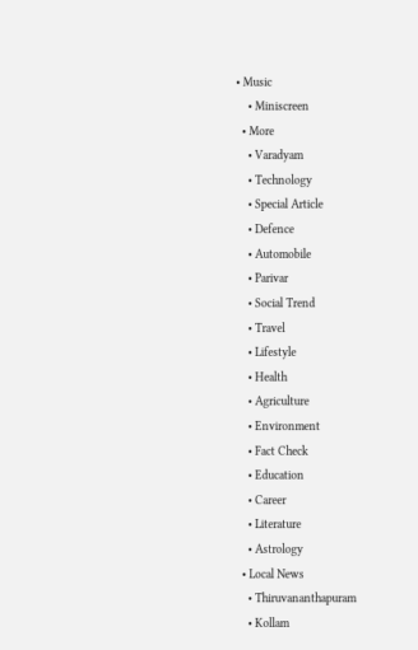• Music
    • Miniscreen
  • More
    • Varadyam
    • Technology
    • Special Article
    • Defence
    • Automobile
    • Parivar
    • Social Trend
    • Travel
    • Lifestyle
    • Health
    • Agriculture
    • Environment
    • Fact Check
    • Education
    • Career
    • Literature
    • Astrology
  • Local News
    • Thiruvananthapuram
    • Kollam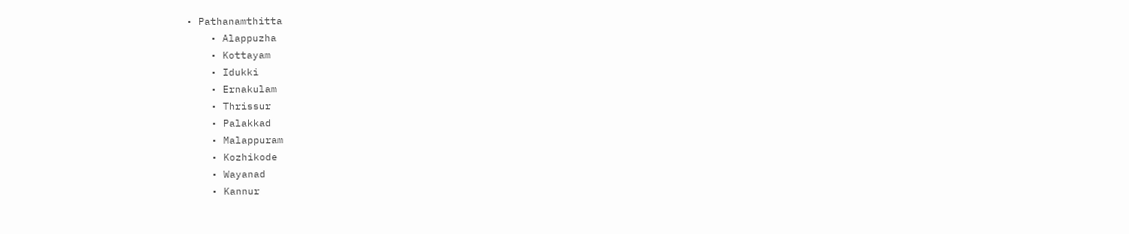• Pathanamthitta
    • Alappuzha
    • Kottayam
    • Idukki
    • Ernakulam
    • Thrissur
    • Palakkad
    • Malappuram
    • Kozhikode
    • Wayanad
    • Kannur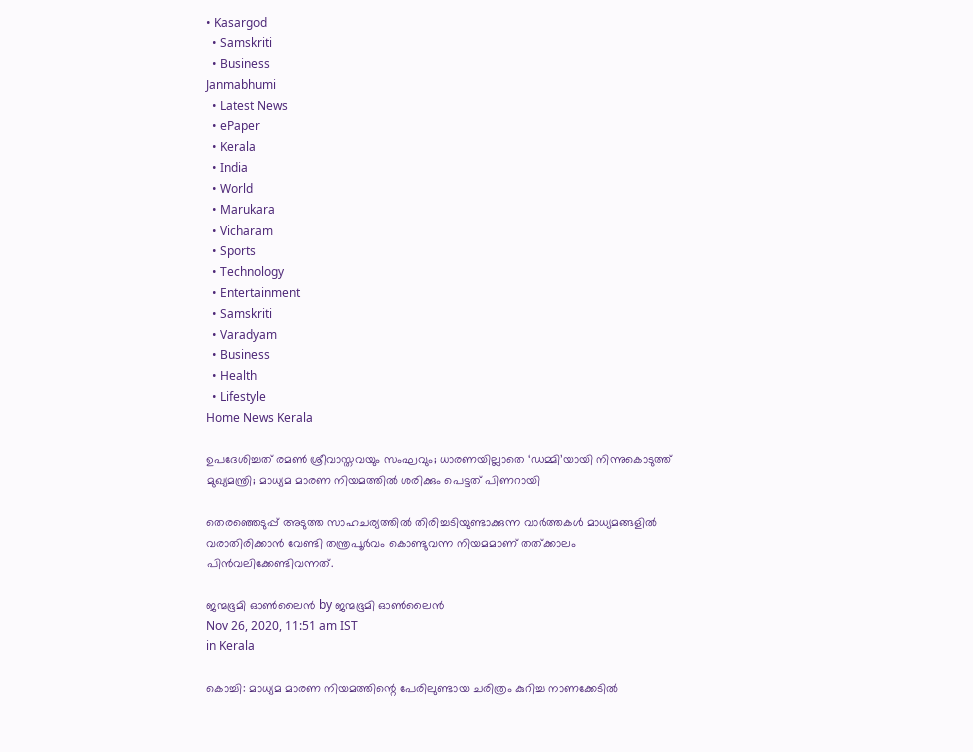• Kasargod
  • Samskriti
  • Business
Janmabhumi
  • Latest News
  • ePaper
  • Kerala
  • India
  • World
  • Marukara
  • Vicharam
  • Sports
  • Technology
  • Entertainment
  • Samskriti
  • Varadyam
  • Business
  • Health
  • Lifestyle
Home News Kerala

ഉപദേശിച്ചത് രമണ്‍ ശ്രീവാസ്തവയും സംഘവും; ധാരണയില്ലാതെ ‘ഡമ്മി’യായി നിന്നുകൊടുത്ത് മുഖ്യമന്ത്രി; മാധ്യമ മാരണ നിയമത്തില്‍ ശരിക്കും പെട്ടത് പിണറായി

തെരഞ്ഞെടുപ്പ് അടുത്ത സാഹചര്യത്തില്‍ തിരിച്ചടിയുണ്ടാക്കുന്ന വാര്‍ത്തകള്‍ മാധ്യമങ്ങളില്‍ വരാതിരിക്കാന്‍ വേണ്ടി തന്ത്രപൂര്‍വം കൊണ്ടുവന്ന നിയമമാണ് തത്ക്കാലം പിന്‍വലിക്കേണ്ടിവന്നത്.

ജന്മഭൂമി ഓണ്‍ലൈന്‍ by ജന്മഭൂമി ഓണ്‍ലൈന്‍
Nov 26, 2020, 11:51 am IST
in Kerala

കൊച്ചി: മാധ്യമ മാരണ നിയമത്തിന്റെ പേരിലുണ്ടായ ചരിത്രം കുറിച്ച നാണക്കേടില്‍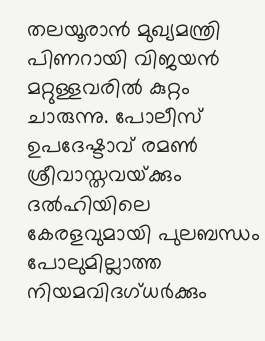തലയൂരാന്‍ മുഖ്യമന്ത്രി പിണറായി വിജയന്‍ മറ്റുള്ളവരില്‍ കുറ്റം ചാരുന്നു. പോലീസ് ഉപദേഷ്ടാവ് രമണ്‍ ശ്രീവാസ്തവയ്‌ക്കും ദല്‍ഹിയിലെ കേരളവുമായി പുലബന്ധം പോലുമില്ലാത്ത നിയമവിദഗ്ധര്‍ക്കും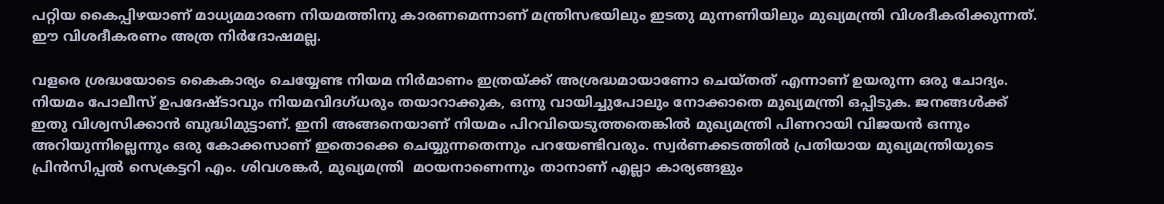പറ്റിയ കൈപ്പിഴയാണ് മാധ്യമമാരണ നിയമത്തിനു കാരണമെന്നാണ് മന്ത്രിസഭയിലും ഇടതു മുന്നണിയിലും മുഖ്യമന്ത്രി വിശദീകരിക്കുന്നത്. ഈ വിശദീകരണം അത്ര നിര്‍ദോഷമല്ല.

വളരെ ശ്രദ്ധയോടെ കൈകാര്യം ചെയ്യേണ്ട നിയമ നിര്‍മാണം ഇത്രയ്‌ക്ക് അശ്രദ്ധമായാണോ ചെയ്തത് എന്നാണ് ഉയരുന്ന ഒരു ചോദ്യം. നിയമം പോലീസ് ഉപദേഷ്ടാവും നിയമവിദഗ്ധരും തയാറാക്കുക, ഒന്നു വായിച്ചുപോലും നോക്കാതെ മുഖ്യമന്ത്രി ഒപ്പിടുക. ജനങ്ങള്‍ക്ക് ഇതു വിശ്വസിക്കാന്‍ ബുദ്ധിമുട്ടാണ്. ഇനി അങ്ങനെയാണ് നിയമം പിറവിയെടുത്തതെങ്കില്‍ മുഖ്യമന്ത്രി പിണറായി വിജയന്‍ ഒന്നും അറിയുന്നില്ലെന്നും ഒരു കോക്കസാണ് ഇതൊക്കെ ചെയ്യുന്നതെന്നും പറയേണ്ടിവരും. സ്വര്‍ണക്കടത്തില്‍ പ്രതിയായ മുഖ്യമന്ത്രിയുടെ പ്രിന്‍സിപ്പല്‍ സെക്രട്ടറി എം. ശിവശങ്കര്‍, മുഖ്യമന്ത്രി  മഠയനാണെന്നും താനാണ് എല്ലാ കാര്യങ്ങളും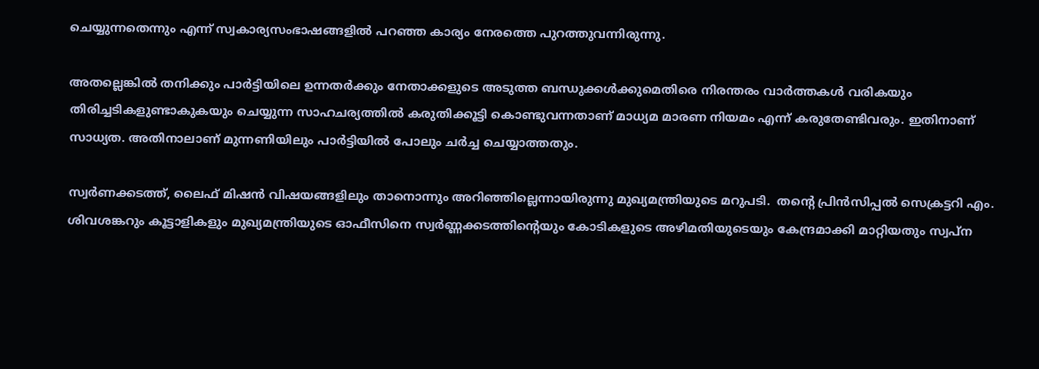ചെയ്യുന്നതെന്നും എന്ന് സ്വകാര്യസംഭാഷങ്ങളില്‍ പറഞ്ഞ കാര്യം നേരത്തെ പുറത്തുവന്നിരുന്നു.

അതല്ലെങ്കില്‍ തനിക്കും പാര്‍ട്ടിയിലെ ഉന്നതര്‍ക്കും നേതാക്കളുടെ അടുത്ത ബന്ധുക്കള്‍ക്കുമെതിരെ നിരന്തരം വാര്‍ത്തകള്‍ വരികയും തിരിച്ചടികളുണ്ടാകുകയും ചെയ്യുന്ന സാഹചര്യത്തില്‍ കരുതിക്കൂട്ടി കൊണ്ടുവന്നതാണ് മാധ്യമ മാരണ നിയമം എന്ന് കരുതേണ്ടിവരും. ഇതിനാണ് സാധ്യത. അതിനാലാണ് മുന്നണിയിലും പാര്‍ട്ടിയില്‍ പോലും ചര്‍ച്ച ചെയ്യാത്തതും.

സ്വര്‍ണക്കടത്ത്, ലൈഫ് മിഷന്‍ വിഷയങ്ങളിലും താനൊന്നും അറിഞ്ഞില്ലെന്നായിരുന്നു മുഖ്യമന്ത്രിയുടെ മറുപടി.  തന്റെ പ്രിന്‍സിപ്പല്‍ സെക്രട്ടറി എം. ശിവശങ്കറും കൂട്ടാളികളും മുഖ്യമന്ത്രിയുടെ ഓഫീസിനെ സ്വര്‍ണ്ണക്കടത്തിന്റെയും കോടികളുടെ അഴിമതിയുടെയും കേന്ദ്രമാക്കി മാറ്റിയതും സ്വപ്‌ന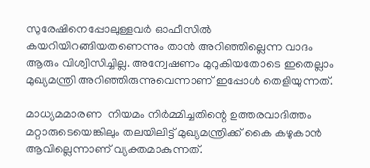സുരേഷിനെപ്പോലുള്ളവര്‍ ഓഫീസില്‍ കയറിയിറങ്ങിയതണെന്നും താന്‍ അറിഞ്ഞില്ലെന്ന വാദം ആരും വിശ്വിസിച്ചില്ല. അന്വേഷണം മുറുകിയതോടെ ഇതെല്ലാം മുഖ്യമന്ത്രി അറിഞ്ഞിരുന്നുവെന്നാണ് ഇപ്പോള്‍ തെളിയുന്നത്.

മാധ്യമമാരണ  നിയമം നിര്‍മ്മിച്ചതിന്റെ ഉത്തരവാദിത്തം മറ്റാരുടെയെങ്കിലും തലയിലിട്ട് മുഖ്യമന്ത്രിക്ക് കൈ കഴുകാന്‍ ആവില്ലെന്നാണ് വ്യക്തമാകുന്നത്.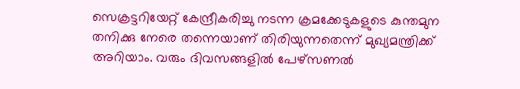സെക്രട്ടറിയേറ്റ് കേന്ദ്രീകരിച്ചു നടന്ന ക്രമക്കേടുകളുടെ കുന്തമുന തനിക്കു നേരെ തന്നെയാണ് തിരിയുന്നതെന്ന് മുഖ്യമന്ത്രിക്ക് അറിയാം. വരും ദിവസങ്ങളില്‍ പേഴ്‌സണല്‍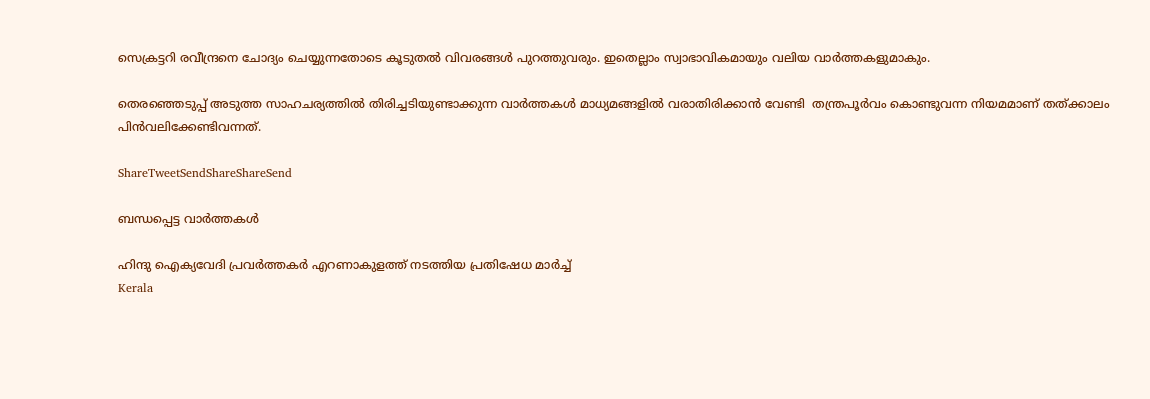സെക്രട്ടറി രവീന്ദ്രനെ ചോദ്യം ചെയ്യുന്നതോടെ കൂടുതല്‍ വിവരങ്ങള്‍ പുറത്തുവരും. ഇതെല്ലാം സ്വാഭാവികമായും വലിയ വാര്‍ത്തകളുമാകും.

തെരഞ്ഞെടുപ്പ് അടുത്ത സാഹചര്യത്തില്‍ തിരിച്ചടിയുണ്ടാക്കുന്ന വാര്‍ത്തകള്‍ മാധ്യമങ്ങളില്‍ വരാതിരിക്കാന്‍ വേണ്ടി  തന്ത്രപൂര്‍വം കൊണ്ടുവന്ന നിയമമാണ് തത്ക്കാലം പിന്‍വലിക്കേണ്ടിവന്നത്.

ShareTweetSendShareShareSend

ബന്ധപ്പെട്ട വാര്‍ത്തകള്‍

ഹിന്ദു ഐക്യവേദി പ്രവര്‍ത്തകര്‍ എറണാകുളത്ത് നടത്തിയ പ്രതിഷേധ മാര്‍ച്ച്
Kerala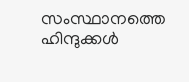സംസ്ഥാനത്തെ ഹിന്ദുക്കള്‍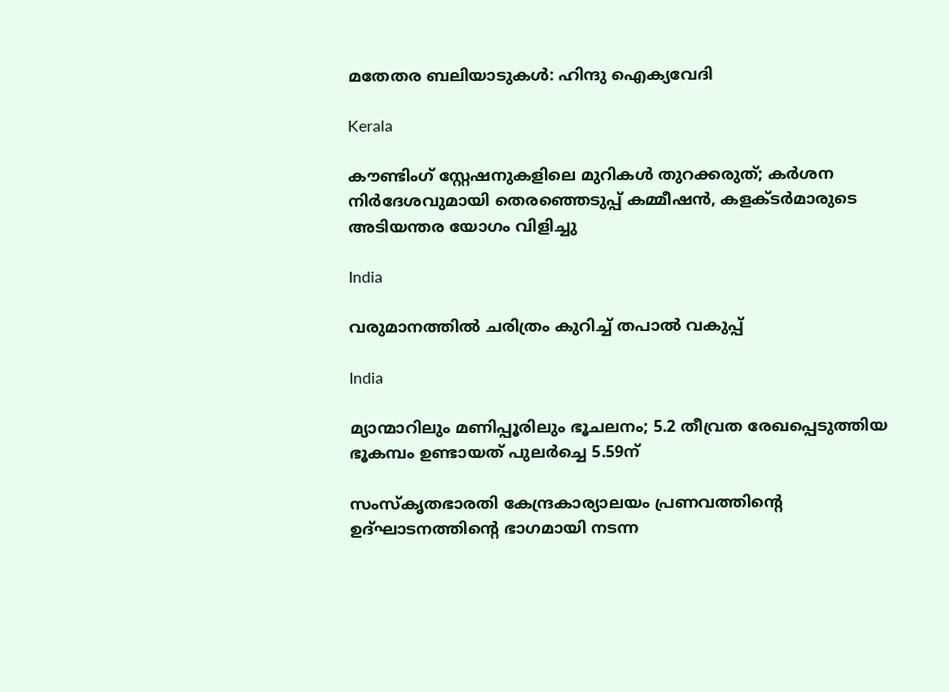മതേതര ബലിയാടുകള്‍: ഹിന്ദു ഐക്യവേദി

Kerala

കൗണ്ടിംഗ് സ്റ്റേഷനുകളിലെ മുറികള്‍ തുറക്കരുത്; കര്‍ശന നിര്‍ദേശവുമായി തെരഞ്ഞെടുപ്പ് കമ്മീഷന്‍, കളക്ടര്‍മാരുടെ അടിയന്തര യോഗം വിളിച്ചു

India

വരുമാനത്തില്‍ ചരിത്രം കുറിച്ച് തപാല്‍ വകുപ്പ്

India

മ്യാന്മാറിലും മണിപ്പൂരിലും ഭൂചലനം; 5.2 തീവ്രത രേഖപ്പെടുത്തിയ ഭൂകമ്പം ഉണ്ടായത് പുലർച്ചെ 5.59ന്

സംസ്‌കൃതഭാരതി കേന്ദ്രകാര്യാലയം പ്രണവത്തിന്റെ ഉദ്ഘാടനത്തിന്റെ ഭാഗമായി നടന്ന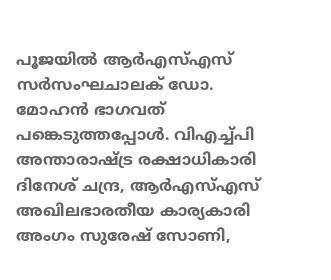പൂജയില്‍ ആര്‍എസ്എസ് സര്‍സംഘചാലക് ഡോ. മോഹന്‍ ഭാഗവത് പങ്കെടുത്തപ്പോള്‍. വിഎച്ച്പി അന്താരാഷ്ട്ര രക്ഷാധികാരി ദിനേശ് ചന്ദ്ര, ആര്‍എസ്എസ് അഖിലഭാരതീയ കാര്യകാരി അംഗം സുരേഷ് സോണി,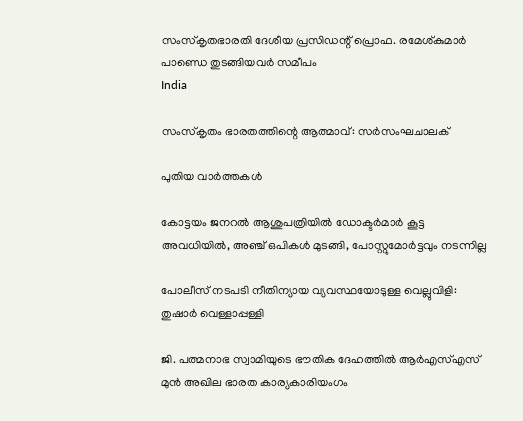സംസ്‌കൃതഭാരതി ദേശീയ പ്രസിഡന്റ് പ്രൊഫ. രമേശ്കുമാര്‍
പാണ്ഡെ തുടങ്ങിയവര്‍ സമീപം
India

സംസ്‌കൃതം ഭാരതത്തിന്റെ ആത്മാവ്: സര്‍സംഘചാലക്

പുതിയ വാര്‍ത്തകള്‍

കോട്ടയം ജനറല്‍ ആശുപത്രിയില്‍ ഡോക്ടര്‍മാര്‍ കൂട്ട അവധിയില്‍, അഞ്ച് ഒപികൾ മുടങ്ങി, പോസ്റ്റുമോർട്ടവും നടന്നില്ല

പോലീസ് നടപടി നീതിന്യായ വ്യവസ്ഥയോടുള്ള വെല്ലുവിളി: തുഷാര്‍ വെള്ളാപ്പള്ളി

ജി. പത്മനാഭ സ്വാമിയുടെ ഭൗതിക ദേഹത്തില്‍ ആര്‍എസ്എസ് മുന്‍ അഖില ഭാരത കാര്യകാരിയംഗം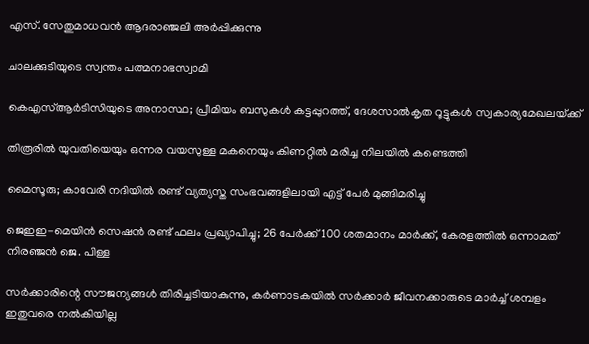എസ്. സേതുമാധവന്‍ ആദരാഞ്ജലി അര്‍പ്പിക്കുന്നു

ചാലക്കുടിയുടെ സ്വന്തം പത്മനാഭസ്വാമി

കെഎസ്ആര്‍ടിസിയുടെ അനാസ്ഥ; പ്രീമിയം ബസുകള്‍ കട്ടപ്പുറത്ത്, ദേശസാല്‍കൃത റൂട്ടുകള്‍ സ്വകാര്യമേഖലയ്‌ക്ക്

തിരൂരിൽ യുവതിയെയും ഒന്നര വയസുള്ള മകനെയും കിണറ്റിൽ മരിച്ച നിലയിൽ കണ്ടെത്തി

മൈസൂരു; കാവേരി നദിയിൽ രണ്ട് വ്യത്യസ്ത സംഭവങ്ങളിലായി എട്ട് പേർ മുങ്ങിമരിച്ചു

ജെഇഇ-മെയിൻ സെഷൻ രണ്ട് ഫലം പ്രഖ്യാപിച്ചു; 26 പേർക്ക് 100 ശതമാനം മാർക്ക്, കേരളത്തിൽ ഒന്നാമത് നിരഞ്ജന്‍ ജെ. പിള്ള

സർക്കാരിന്റെ സൗജന്യങ്ങൾ തിരിച്ചടിയാകുന്നു, കർണാടകയിൽ സർക്കാർ ജീവനക്കാരുടെ മാർച്ച് ശമ്പളം ഇതുവരെ നൽകിയില്ല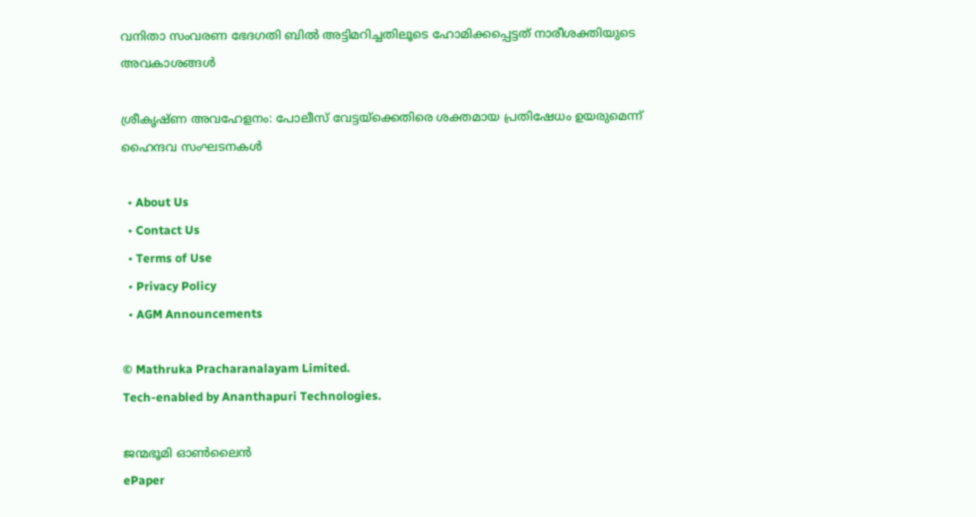വനിതാ സംവരണ ഭേദഗതി ബില്‍ അട്ടിമറിച്ചതിലൂടെ ഹോമിക്കപ്പെട്ടത് നാരീശക്തിയുടെ അവകാശങ്ങള്‍

ശ്രീകൃഷ്ണ അവഹേളനം: പോലീസ് വേട്ടയ്‌ക്കെതിരെ ശക്തമായ പ്രതിഷേധം ഉയരുമെന്ന് ഹൈന്ദവ സംഘടനകള്‍

  • About Us
  • Contact Us
  • Terms of Use
  • Privacy Policy
  • AGM Announcements

© Mathruka Pracharanalayam Limited.
Tech-enabled by Ananthapuri Technologies.

ജന്മഭൂമി ഓണ്‍ലൈന്‍
ePaper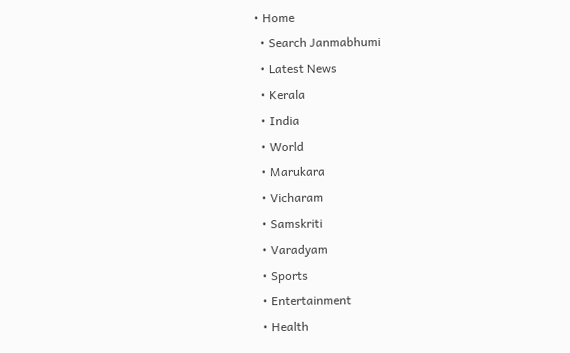• Home
  • Search Janmabhumi
  • Latest News
  • Kerala
  • India
  • World
  • Marukara
  • Vicharam
  • Samskriti
  • Varadyam
  • Sports
  • Entertainment
  • Health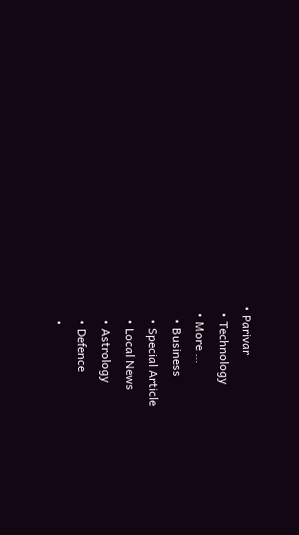• Parivar
  • Technology
  • More …
    • Business
    • Special Article
    • Local News
    • Astrology
    • Defence
    •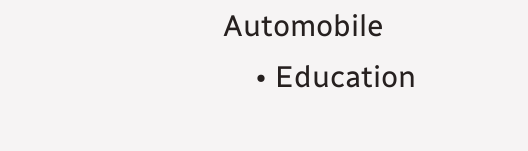Automobile
    • Education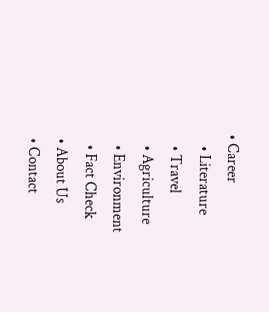• Career
    • Literature
    • Travel
    • Agriculture
    • Environment
    • Fact Check
  • About Us
  • Contact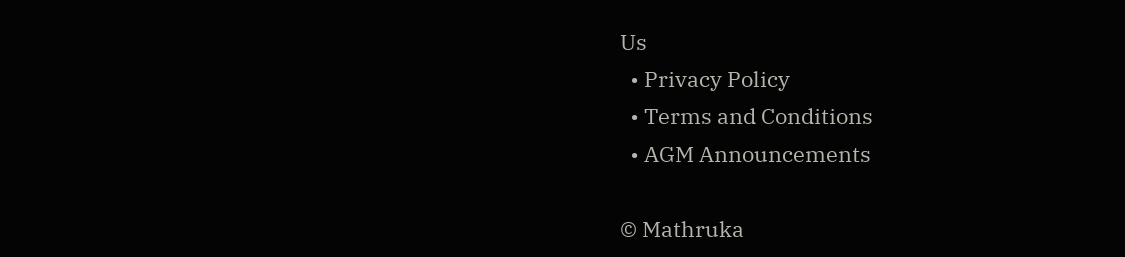Us
  • Privacy Policy
  • Terms and Conditions
  • AGM Announcements

© Mathruka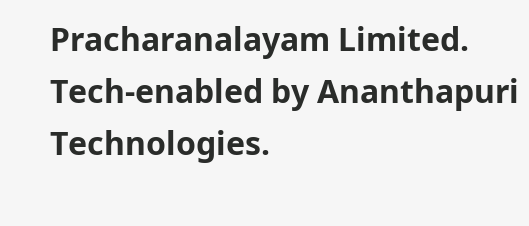Pracharanalayam Limited.
Tech-enabled by Ananthapuri Technologies.